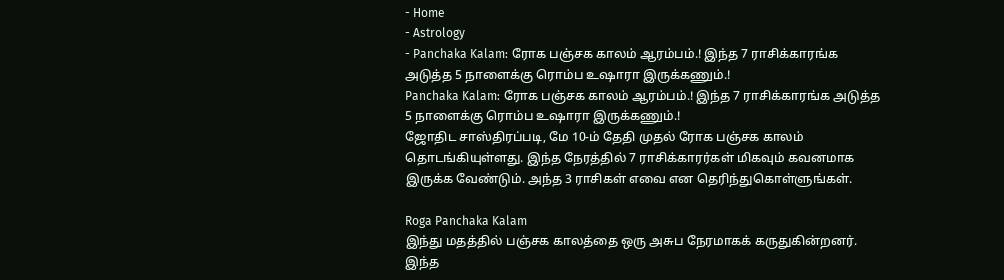- Home
- Astrology
- Panchaka Kalam: ரோக பஞ்சக காலம் ஆரம்பம்.! இந்த 7 ராசிக்காரங்க அடுத்த 5 நாளைக்கு ரொம்ப உஷாரா இருக்கணும்.!
Panchaka Kalam: ரோக பஞ்சக காலம் ஆரம்பம்.! இந்த 7 ராசிக்காரங்க அடுத்த 5 நாளைக்கு ரொம்ப உஷாரா இருக்கணும்.!
ஜோதிட சாஸ்திரப்படி, மே 10-ம் தேதி முதல் ரோக பஞ்சக காலம் தொடங்கியுள்ளது. இந்த நேரத்தில் 7 ராசிக்காரர்கள் மிகவும் கவனமாக இருக்க வேண்டும். அந்த 3 ராசிகள் எவை என தெரிந்துகொள்ளுங்கள்.

Roga Panchaka Kalam
இந்து மதத்தில் பஞ்சக காலத்தை ஒரு அசுப நேரமாகக் கருதுகின்றனர். இந்த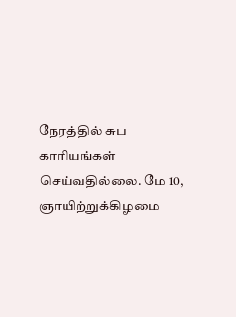நேரத்தில் சுப காரியங்கள் செய்வதில்லை. மே 10, ஞாயிற்றுக்கிழமை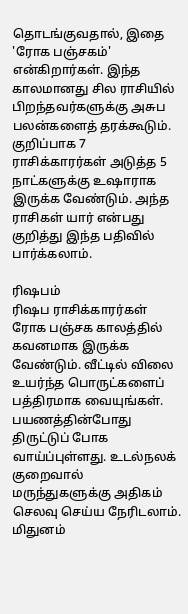தொடங்குவதால், இதை 'ரோக பஞ்சகம்' என்கிறார்கள். இந்த காலமானது சில ராசியில் பிறந்தவர்களுக்கு அசுப பலன்களைத் தரக்கூடும். குறிப்பாக 7 ராசிக்காரர்கள் அடுத்த 5 நாட்களுக்கு உஷாராக இருக்க வேண்டும். அந்த ராசிகள் யார் என்பது குறித்து இந்த பதிவில் பார்க்கலாம்.

ரிஷபம்
ரிஷப ராசிக்காரர்கள் ரோக பஞ்சக காலத்தில் கவனமாக இருக்க வேண்டும். வீட்டில் விலை உயர்ந்த பொருட்களைப் பத்திரமாக வையுங்கள். பயணத்தின்போது திருட்டுப் போக வாய்ப்புள்ளது. உடல்நலக் குறைவால் மருந்துகளுக்கு அதிகம் செலவு செய்ய நேரிடலாம்.
மிதுனம்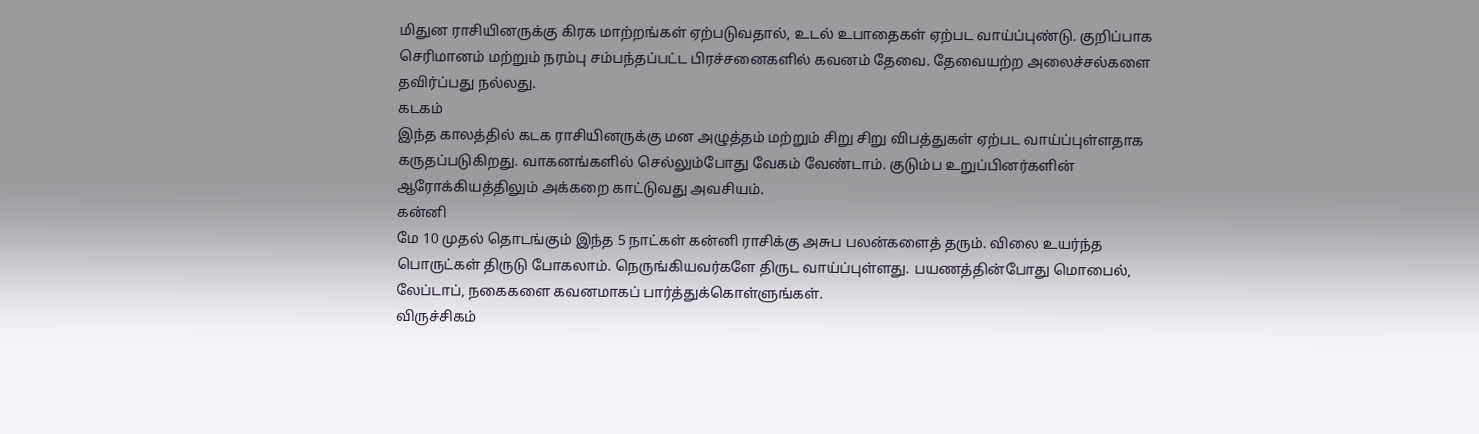மிதுன ராசியினருக்கு கிரக மாற்றங்கள் ஏற்படுவதால், உடல் உபாதைகள் ஏற்பட வாய்ப்புண்டு. குறிப்பாக செரிமானம் மற்றும் நரம்பு சம்பந்தப்பட்ட பிரச்சனைகளில் கவனம் தேவை. தேவையற்ற அலைச்சல்களை தவிர்ப்பது நல்லது.
கடகம்
இந்த காலத்தில் கடக ராசியினருக்கு மன அழுத்தம் மற்றும் சிறு சிறு விபத்துகள் ஏற்பட வாய்ப்புள்ளதாக கருதப்படுகிறது. வாகனங்களில் செல்லும்போது வேகம் வேண்டாம். குடும்ப உறுப்பினர்களின் ஆரோக்கியத்திலும் அக்கறை காட்டுவது அவசியம்.
கன்னி
மே 10 முதல் தொடங்கும் இந்த 5 நாட்கள் கன்னி ராசிக்கு அசுப பலன்களைத் தரும். விலை உயர்ந்த பொருட்கள் திருடு போகலாம். நெருங்கியவர்களே திருட வாய்ப்புள்ளது. பயணத்தின்போது மொபைல், லேப்டாப், நகைகளை கவனமாகப் பார்த்துக்கொள்ளுங்கள்.
விருச்சிகம்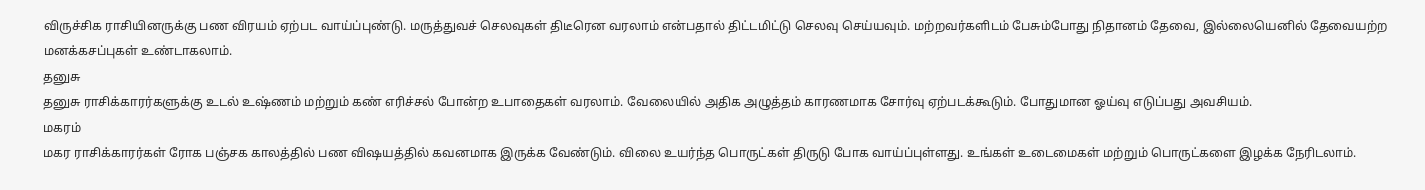விருச்சிக ராசியினருக்கு பண விரயம் ஏற்பட வாய்ப்புண்டு. மருத்துவச் செலவுகள் திடீரென வரலாம் என்பதால் திட்டமிட்டு செலவு செய்யவும். மற்றவர்களிடம் பேசும்போது நிதானம் தேவை, இல்லையெனில் தேவையற்ற மனக்கசப்புகள் உண்டாகலாம்.
தனுசு
தனுசு ராசிக்காரர்களுக்கு உடல் உஷ்ணம் மற்றும் கண் எரிச்சல் போன்ற உபாதைகள் வரலாம். வேலையில் அதிக அழுத்தம் காரணமாக சோர்வு ஏற்படக்கூடும். போதுமான ஓய்வு எடுப்பது அவசியம்.
மகரம்
மகர ராசிக்காரர்கள் ரோக பஞ்சக காலத்தில் பண விஷயத்தில் கவனமாக இருக்க வேண்டும். விலை உயர்ந்த பொருட்கள் திருடு போக வாய்ப்புள்ளது. உங்கள் உடைமைகள் மற்றும் பொருட்களை இழக்க நேரிடலாம்.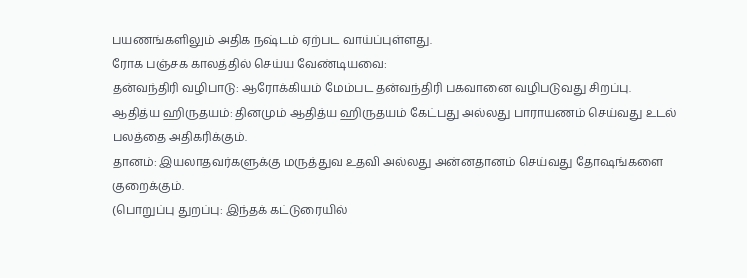பயணங்களிலும் அதிக நஷ்டம் ஏற்பட வாய்ப்புள்ளது.
ரோக பஞ்சக காலத்தில் செய்ய வேண்டியவை:
தன்வந்திரி வழிபாடு: ஆரோக்கியம் மேம்பட தன்வந்திரி பகவானை வழிபடுவது சிறப்பு.
ஆதித்ய ஹிருதயம்: தினமும் ஆதித்ய ஹிருதயம் கேட்பது அல்லது பாராயணம் செய்வது உடல் பலத்தை அதிகரிக்கும்.
தானம்: இயலாதவர்களுக்கு மருத்துவ உதவி அல்லது அன்னதானம் செய்வது தோஷங்களை குறைக்கும்.
(பொறுப்பு துறப்பு: இந்தக் கட்டுரையில்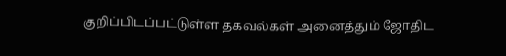குறிப்பிடப்பட்டுள்ள தகவல்கள் அனைத்தும் ஜோதிட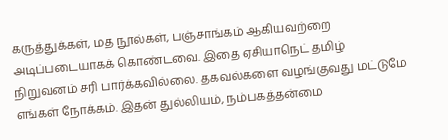கருத்துக்கள், மத நூல்கள், பஞ்சாங்கம் ஆகியவற்றை அடிப்படையாகக் கொண்டவை. இதை ஏசியாநெட் தமிழ் நிறுவனம் சரி பார்க்கவில்லை. தகவல்களை வழங்குவது மட்டுமே எங்கள் நோக்கம். இதன் துல்லியம், நம்பகத்தன்மை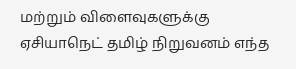மற்றும் விளைவுகளுக்கு ஏசியாநெட் தமிழ் நிறுவனம் எந்த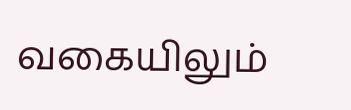வகையிலும்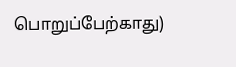பொறுப்பேற்காது)